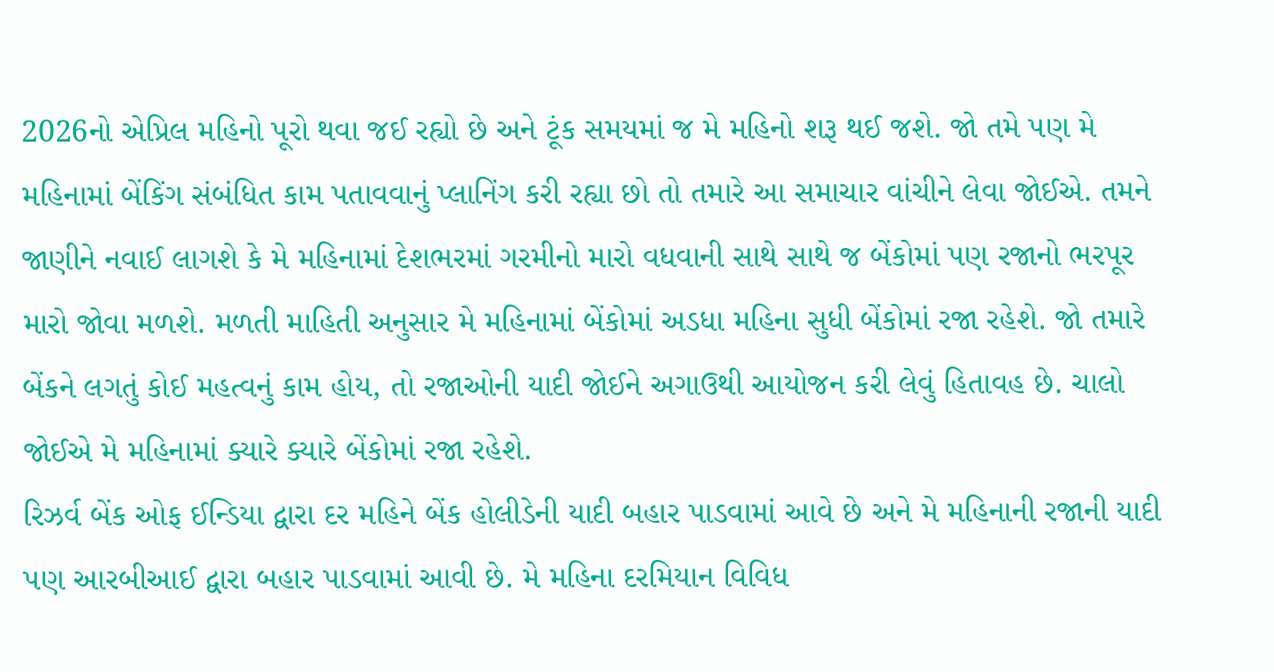2026નો એપ્રિલ મહિનો પૂરો થવા જઈ રહ્યો છે અને ટૂંક સમયમાં જ મે મહિનો શરૂ થઈ જશે. જો તમે પણ મે મહિનામાં બેંકિંગ સંબંધિત કામ પતાવવાનું પ્લાનિંગ કરી રહ્યા છો તો તમારે આ સમાચાર વાંચીને લેવા જોઈએ. તમને જાણીને નવાઈ લાગશે કે મે મહિનામાં દેશભરમાં ગરમીનો મારો વધવાની સાથે સાથે જ બેંકોમાં પણ રજાનો ભરપૂર મારો જોવા મળશે. મળતી માહિતી અનુસાર મે મહિનામાં બેંકોમાં અડધા મહિના સુધી બેંકોમાં રજા રહેશે. જો તમારે બેંકને લગતું કોઈ મહત્વનું કામ હોય, તો રજાઓની યાદી જોઈને અગાઉથી આયોજન કરી લેવું હિતાવહ છે. ચાલો જોઈએ મે મહિનામાં ક્યારે ક્યારે બેંકોમાં રજા રહેશે.
રિઝર્વ બેંક ઓફ ઈન્ડિયા દ્વારા દર મહિને બેંક હોલીડેની યાદી બહાર પાડવામાં આવે છે અને મે મહિનાની રજાની યાદી પણ આરબીઆઈ દ્વારા બહાર પાડવામાં આવી છે. મે મહિના દરમિયાન વિવિધ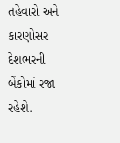તહેવારો અને કારણોસર દેશભરની બેંકોમાં રજા રહેશે.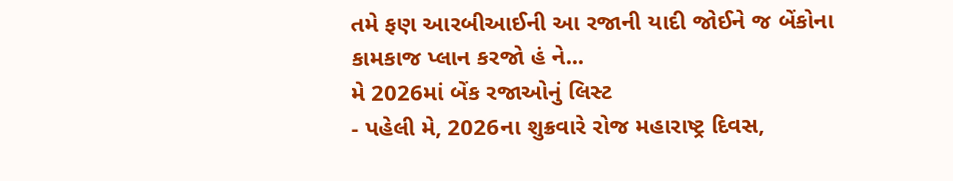તમે ફણ આરબીઆઈની આ રજાની યાદી જોઈને જ બેંકોના કામકાજ પ્લાન કરજો હં ને...
મે 2026માં બેંક રજાઓનું લિસ્ટ
- પહેલી મે, 2026ના શુક્રવારે રોજ મહારાષ્ટ્ર દિવસ,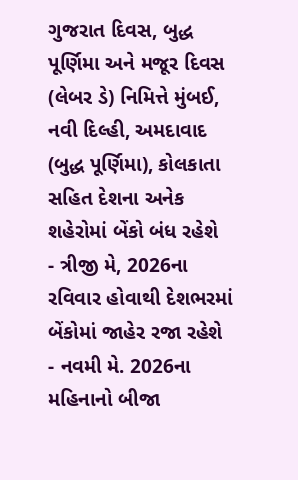ગુજરાત દિવસ, બુદ્ધ પૂર્ણિમા અને મજૂર દિવસ (લેબર ડે) નિમિત્તે મુંબઈ, નવી દિલ્હી, અમદાવાદ (બુદ્ધ પૂર્ણિમા), કોલકાતા સહિત દેશના અનેક શહેરોમાં બેંકો બંધ રહેશે
- ત્રીજી મે, 2026ના રવિવાર હોવાથી દેશભરમાં બેંકોમાં જાહેર રજા રહેશે
- નવમી મે. 2026ના મહિનાનો બીજા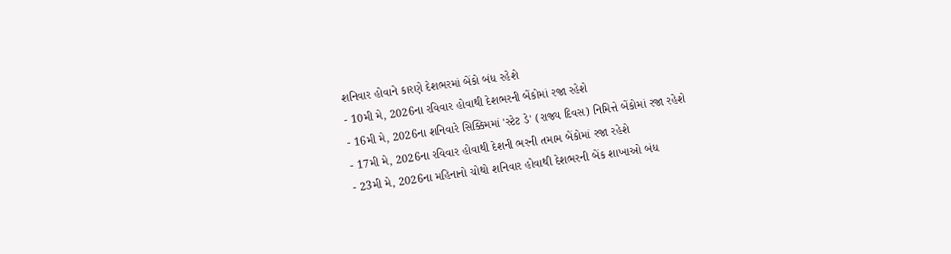શનિવાર હોવાને કારણે દેશભરમાં બેંકો બંધ રહેશે
- 10મી મે, 2026ના રવિવાર હોવાથી દેશભરની બેંકોમાં રજા રહેશે
- 16મી મે, 2026ના શનિવારે સિક્કિમમાં 'સ્ટેટ ડે' (રાજ્ય દિવસ) નિમિત્તે બેંકોમાં રજા રહેશે
- 17મી મે, 2026ના રવિવાર હોવાથી દેશની ભરની તમામ બેંકોમાં રજા રહેશે
- 23મી મે, 2026ના મહિનાનો ચોથો શનિવાર હોવાથી દેશભરની બેંક શાખાઓ બંધ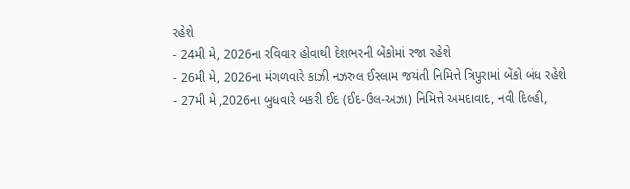રહેશે
- 24મી મે, 2026ના રવિવાર હોવાથી દેશભરની બેંકોમાં રજા રહેશે
- 26મી મે, 2026ના મંગળવારે કાઝી નઝરુલ ઈસ્લામ જયંતી નિમિત્તે ત્રિપુરામાં બેંકો બંધ રહેશે
- 27મી મે ,2026ના બુધવારે બકરી ઈદ (ઈદ-ઉલ-અઝા) નિમિત્તે અમદાવાદ, નવી દિલ્હી,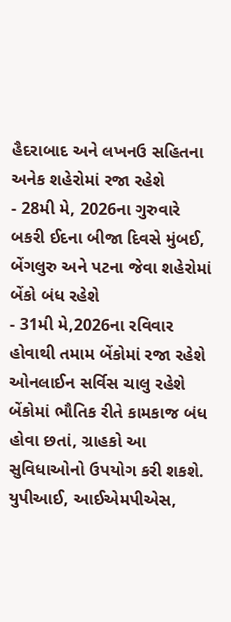હૈદરાબાદ અને લખનઉ સહિતના અનેક શહેરોમાં રજા રહેશે
- 28મી મે, 2026ના ગુરુવારે બકરી ઈદના બીજા દિવસે મુંબઈ, બેંગલુરુ અને પટના જેવા શહેરોમાં બેંકો બંધ રહેશે
- 31મી મે,2026ના રવિવાર હોવાથી તમામ બેંકોમાં રજા રહેશે
ઓનલાઈન સર્વિસ ચાલુ રહેશે
બેંકોમાં ભૌતિક રીતે કામકાજ બંધ હોવા છતાં, ગ્રાહકો આ સુવિધાઓનો ઉપયોગ કરી શકશે. યુપીઆઈ, આઈએમપીએસ,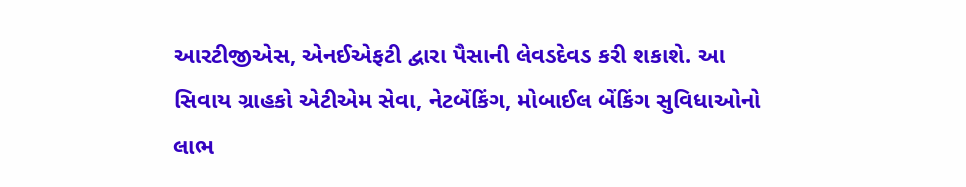આરટીજીએસ, એનઈએફટી દ્વારા પૈસાની લેવડદેવડ કરી શકાશે. આ સિવાય ગ્રાહકો એટીએમ સેવા, નેટબેંકિંગ, મોબાઈલ બેંકિંગ સુવિધાઓનો લાભ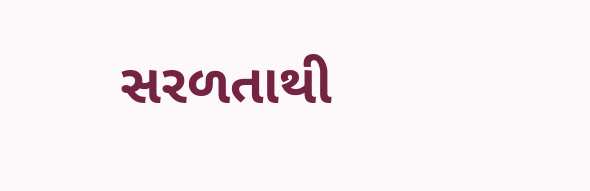સરળતાથી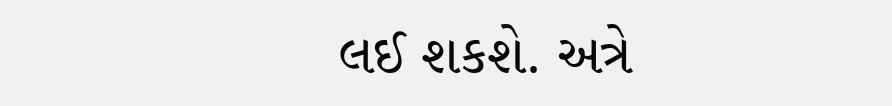લઈ શકશે. અત્રે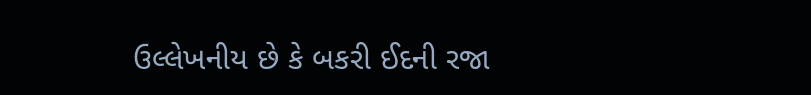ઉલ્લેખનીય છે કે બકરી ઈદની રજા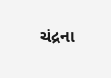ચંદ્રના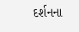દર્શનના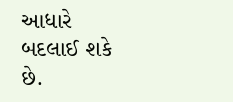આધારે બદલાઈ શકે છે.